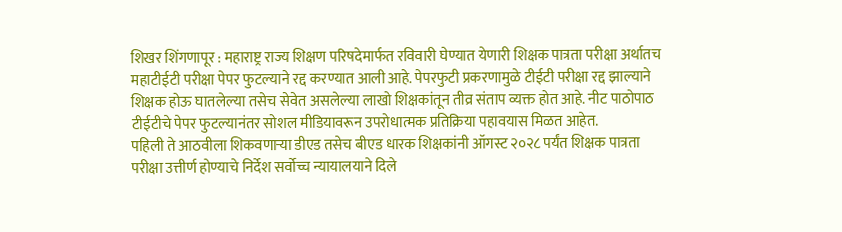शिखर शिंगणापूर : महाराष्ट्र राज्य शिक्षण परिषदेमार्फत रविवारी घेण्यात येणारी शिक्षक पात्रता परीक्षा अर्थातच महाटीईटी परीक्षा पेपर फुटल्याने रद्द करण्यात आली आहे. पेपरफुटी प्रकरणामुळे टीईटी परीक्षा रद्द झाल्याने शिक्षक होऊ घातलेल्या तसेच सेवेत असलेल्या लाखो शिक्षकांतून तीव्र संताप व्यक्त होत आहे. नीट पाठोपाठ टीईटीचे पेपर फुटल्यानंतर सोशल मीडियावरून उपरोधात्मक प्रतिक्रिया पहावयास मिळत आहेत.
पहिली ते आठवीला शिकवणाऱ्या डीएड तसेच बीएड धारक शिक्षकांनी ऑगस्ट २०२८ पर्यंत शिक्षक पात्रता परीक्षा उत्तीर्ण होण्याचे निर्देश सर्वोच्च न्यायालयाने दिले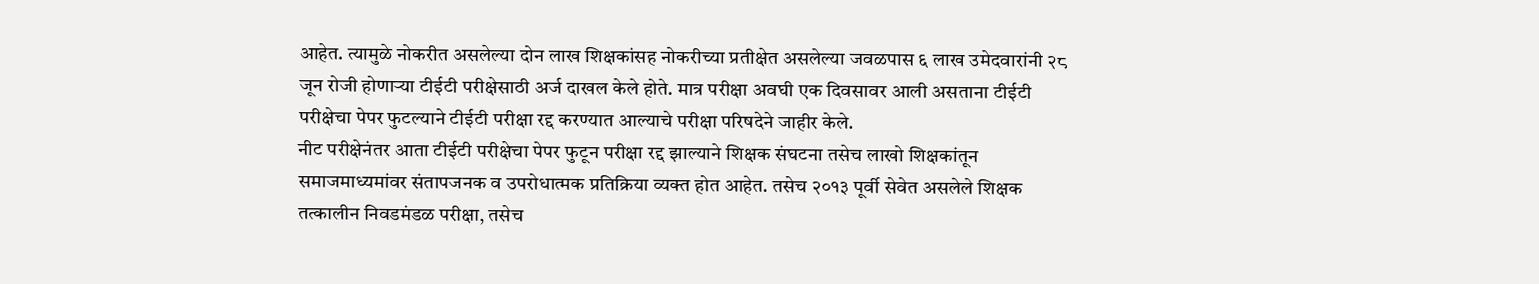आहेत. त्यामुळे नोकरीत असलेल्या दोन लाख शिक्षकांसह नोकरीच्या प्रतीक्षेत असलेल्या जवळपास ६ लाख उमेदवारांनी २८ जून रोजी होणाऱ्या टीईटी परीक्षेसाठी अर्ज दाखल केले होते. मात्र परीक्षा अवघी एक दिवसावर आली असताना टीईटी परीक्षेचा पेपर फुटल्याने टीईटी परीक्षा रद्द करण्यात आल्याचे परीक्षा परिषदेने जाहीर केले.
नीट परीक्षेनंतर आता टीईटी परीक्षेचा पेपर फुटून परीक्षा रद्द झाल्याने शिक्षक संघटना तसेच लाखो शिक्षकांतून समाजमाध्यमांवर संतापजनक व उपरोधात्मक प्रतिक्रिया व्यक्त होत आहेत. तसेच २०१३ पूर्वी सेवेत असलेले शिक्षक तत्कालीन निवडमंडळ परीक्षा, तसेच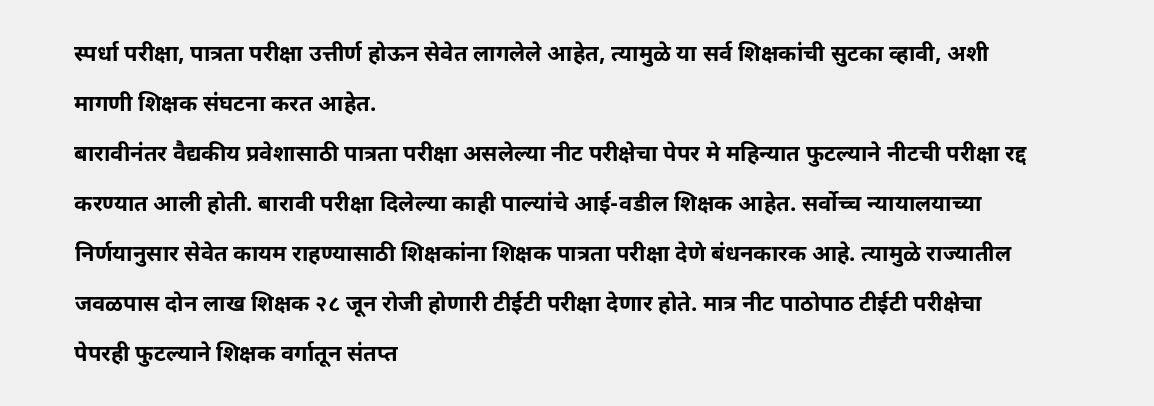स्पर्धा परीक्षा, पात्रता परीक्षा उत्तीर्ण होऊन सेवेत लागलेले आहेत, त्यामुळे या सर्व शिक्षकांची सुटका व्हावी, अशी मागणी शिक्षक संघटना करत आहेत.
बारावीनंतर वैद्यकीय प्रवेशासाठी पात्रता परीक्षा असलेल्या नीट परीक्षेचा पेपर मे महिन्यात फुटल्याने नीटची परीक्षा रद्द करण्यात आली होती. बारावी परीक्षा दिलेल्या काही पाल्यांचे आई-वडील शिक्षक आहेत. सर्वोच्च न्यायालयाच्या निर्णयानुसार सेवेत कायम राहण्यासाठी शिक्षकांना शिक्षक पात्रता परीक्षा देणे बंधनकारक आहे. त्यामुळे राज्यातील जवळपास दोन लाख शिक्षक २८ जून रोजी होणारी टीईटी परीक्षा देणार होते. मात्र नीट पाठोपाठ टीईटी परीक्षेचा पेपरही फुटल्याने शिक्षक वर्गातून संतप्त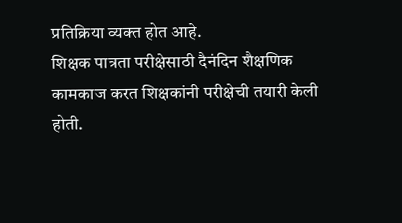प्रतिक्रिया व्यक्त होत आहे.
शिक्षक पात्रता परीक्षेसाठी दैनंदिन शैक्षणिक कामकाज करत शिक्षकांनी परीक्षेची तयारी केली होती.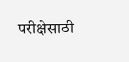परीक्षेसाठी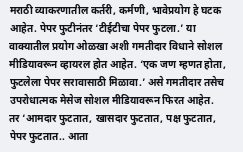मराठी व्याकरणातील कर्तरी, कर्मणी, भावेप्रयोग हे घटक आहेत. पेपर फुटीनंतर ‘टीईटीचा पेपर फुटला.’ या वाक्यातील प्रयोग ओळखा अशी गमतीदार विधाने सोशल मीडियावरून व्हायरल होत आहेत. ‘एक जण म्हणत होता, फुटलेला पेपर सरावासाठी मिळावा.’ असे गमतीदार तसेच उपरोधात्मक मेसेज सोशल मीडियावरून फिरत आहेत. तर ‘आमदार फुटतात, खासदार फुटतात, पक्ष फुटतात, पेपर फुटतात.. आता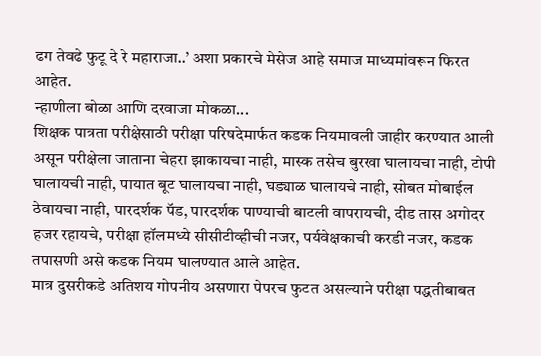ढग तेवढे फुटू दे रे महाराजा..’ अशा प्रकारचे मेसेज आहे समाज माध्यमांवरून फिरत आहेत.
न्हाणीला बोळा आणि दरवाजा मोकळा...
शिक्षक पात्रता परीक्षेसाठी परीक्षा परिषदेमार्फत कडक नियमावली जाहीर करण्यात आली असून परीक्षेला जाताना चेहरा झाकायचा नाही, मास्क तसेच बुरखा घालायचा नाही, टोपी घालायची नाही, पायात बूट घालायचा नाही, घड्याळ घालायचे नाही, सोबत मोबाईल ठेवायचा नाही, पारदर्शक पॅड, पारदर्शक पाण्याची बाटली वापरायची, दीड तास अगोदर हजर रहायचे, परीक्षा हॉलमध्ये सीसीटीव्हीची नजर, पर्यवेक्षकाची करडी नजर, कडक तपासणी असे कडक नियम घालण्यात आले आहेत.
मात्र दुसरीकडे अतिशय गोपनीय असणारा पेपरच फुटत असल्याने परीक्षा पद्धतीबाबत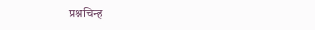प्रश्नचिन्ह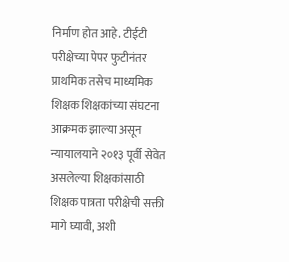निर्माण होत आहे. टीईटी परीक्षेच्या पेपर फुटीनंतर प्राथमिक तसेच माध्यमिक शिक्षक शिक्षकांच्या संघटना आक्रमक झाल्या असून न्यायालयाने २०१३ पूर्वी सेवेत असलेल्या शिक्षकांसाठी शिक्षक पात्रता परीक्षेची सक्ती मागे घ्यावी, अशी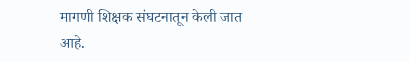मागणी शिक्षक संघटनातून केली जात आहे.